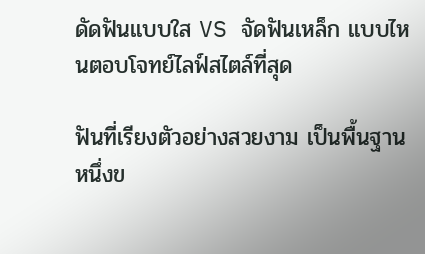ดัดฟันแบบใส VS จัดฟันเหล็ก แบบไหนตอบโจทย์ไลฟ์สไตล์ที่สุด

ฟันที่เรียงตัวอย่างสวยงาม เป็นพื้นฐานหนึ่งข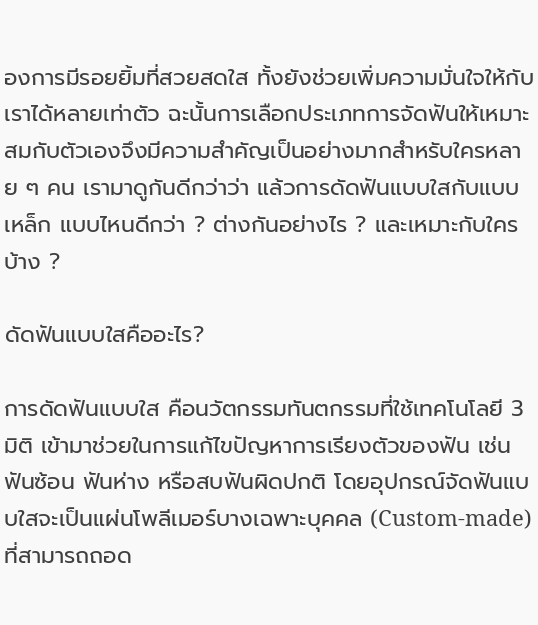องการมีรอยยิ้มที่สวยสดใส ทั้งยังช่วยเพิ่มความมั่นใจให้กับเราได้หลายเท่าตัว ฉะนั้นการเลือกประเภทการจัดฟันให้เหมาะสมกับตัวเองจึงมีความสำคัญเป็นอย่างมากสำหรับใครหลาย ๆ คน เรามาดูกันดีกว่าว่า แล้วการดัดฟันแบบใสกับแบบเหล็ก แบบไหนดีกว่า ? ต่างกันอย่างไร ? และเหมาะกับใครบ้าง ?

ดัดฟันแบบใสคืออะไร?

การดัดฟันแบบใส คือนวัตกรรมทันตกรรมที่ใช้เทคโนโลยี 3 มิติ เข้ามาช่วยในการแก้ไขปัญหาการเรียงตัวของฟัน เช่น ฟันซ้อน ฟันห่าง หรือสบฟันผิดปกติ โดยอุปกรณ์จัดฟันแบบใสจะเป็นแผ่นโพลีเมอร์บางเฉพาะบุคคล (Custom-made) ที่สามารถถอด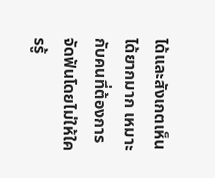ได้และสังเกตเห็นได้ยากมาก เหมาะกับคนที่ต้องการจัดฟันโดยไม่ให้ใครรู้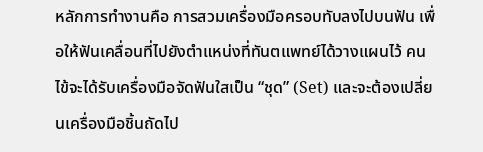หลักการทำงานคือ การสวมเครื่องมือครอบทับลงไปบนฟัน เพื่อให้ฟันเคลื่อนที่ไปยังตำแหน่งที่ทันตแพทย์ได้วางแผนไว้ คนไข้จะได้รับเครื่องมือจัดฟันใสเป็น “ชุด” (Set) และจะต้องเปลี่ยนเครื่องมือชิ้นถัดไป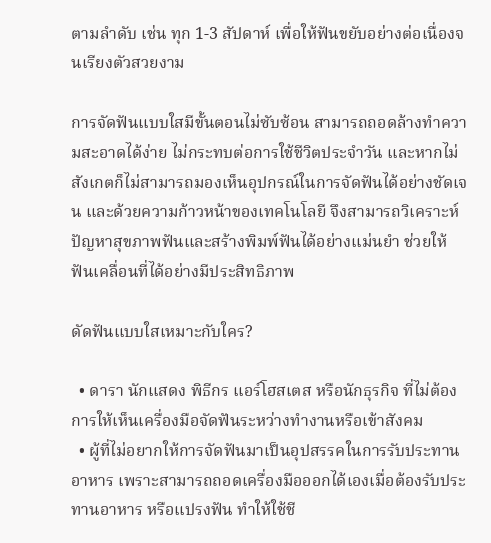ตามลำดับ เช่น ทุก 1-3 สัปดาห์ เพื่อให้ฟันขยับอย่างต่อเนื่องจนเรียงตัวสวยงาม

การจัดฟันแบบใสมีขั้นตอนไม่ซับซ้อน สามารถถอดล้างทำความสะอาดได้ง่าย ไม่กระทบต่อการใช้ชีวิตประจำวัน และหากไม่สังเกตก็ไม่สามารถมองเห็นอุปกรณ์ในการจัดฟันได้อย่างชัดเจน และด้วยความก้าวหน้าของเทคโนโลยี จึงสามารถวิเคราะห์ปัญหาสุขภาพฟันและสร้างพิมพ์ฟันได้อย่างแม่นยำ ช่วยให้ฟันเคลื่อนที่ได้อย่างมีประสิทธิภาพ

ดัดฟันแบบใสเหมาะกับใคร?

  • ดารา นักแสดง พิธีกร แอร์โฮสเตส หรือนักธุรกิจ ที่ไม่ต้องการให้เห็นเครื่องมือจัดฟันระหว่างทำงานหรือเข้าสังคม
  • ผู้ที่ไม่อยากให้การจัดฟันมาเป็นอุปสรรคในการรับประทานอาหาร เพราะสามารถถอดเครื่องมือออกได้เองเมื่อต้องรับประทานอาหาร หรือแปรงฟัน ทำให้ใช้ชี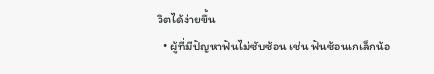วิตได้ง่ายขึ้น
  • ผู้ที่มีปัญหาฟันไม่ซับซ้อน เช่น ฟันซ้อนเกเล็กน้อ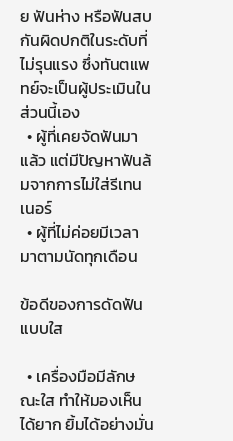ย ฟันห่าง หรือฟันสบกันผิดปกติในระดับที่ไม่รุนแรง ซึ่งทันตแพทย์จะเป็นผู้ประเมินในส่วนนี้เอง
  • ผู้ที่เคยจัดฟันมาแล้ว แต่มีปัญหาฟันล้มจากการไม่ใส่รีเทนเนอร์
  • ผู้ที่ไม่ค่อยมีเวลามาตามนัดทุกเดือน

ข้อดีของการดัดฟันแบบใส

  • เครื่องมือมีลักษณะใส ทำให้มองเห็นได้ยาก ยิ้มได้อย่างมั่น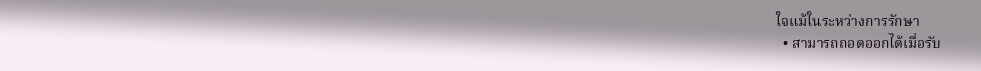ใจแม้ในระหว่างการรักษา
  • สามารถถอดออกได้เมื่อรับ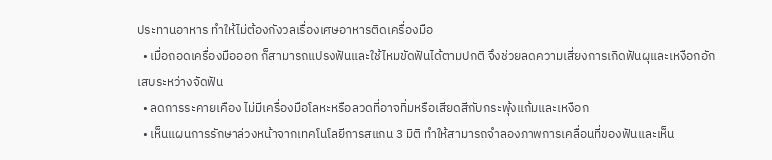ประทานอาหาร ทำให้ไม่ต้องกังวลเรื่องเศษอาหารติดเครื่องมือ
  • เมื่อถอดเครื่องมือออก ก็สามารถแปรงฟันและใช้ไหมขัดฟันได้ตามปกติ จึงช่วยลดความเสี่ยงการเกิดฟันผุและเหงือกอักเสบระหว่างจัดฟัน
  • ลดการระคายเคือง ไม่มีเครื่องมือโลหะหรือลวดที่อาจทิ่มหรือเสียดสีกับกระพุ้งแก้มและเหงือก
  • เห็นแผนการรักษาล่วงหน้าจากเทคโนโลยีการสแกน 3 มิติ ทำให้สามารถจำลองภาพการเคลื่อนที่ของฟันและเห็น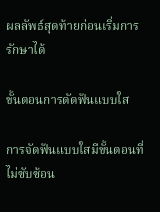ผลลัพธ์สุดท้ายก่อนเริ่มการรักษาได้

ขั้นตอนการดัดฟันแบบใส

การจัดฟันแบบใสมีขั้นตอนที่ไม่ซับซ้อน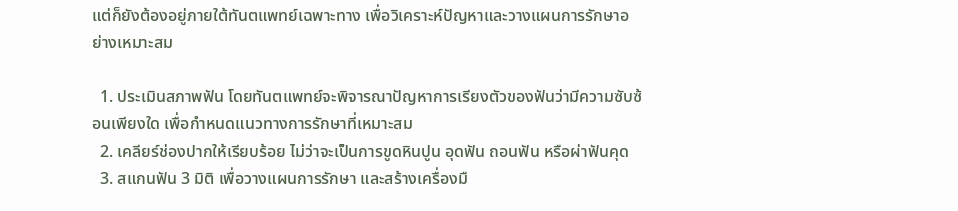แต่ก็ยังต้องอยู่ภายใต้ทันตแพทย์เฉพาะทาง เพื่อวิเคราะห์ปัญหาและวางแผนการรักษาอย่างเหมาะสม

  1. ประเมินสภาพฟัน โดยทันตแพทย์จะพิจารณาปัญหาการเรียงตัวของฟันว่ามีความซับซ้อนเพียงใด เพื่อกำหนดแนวทางการรักษาที่เหมาะสม
  2. เคลียร์ช่องปากให้เรียบร้อย ไม่ว่าจะเป็นการขูดหินปูน อุดฟัน ถอนฟัน หรือผ่าฟันคุด
  3. สแกนฟัน 3 มิติ เพื่อวางแผนการรักษา และสร้างเครื่องมื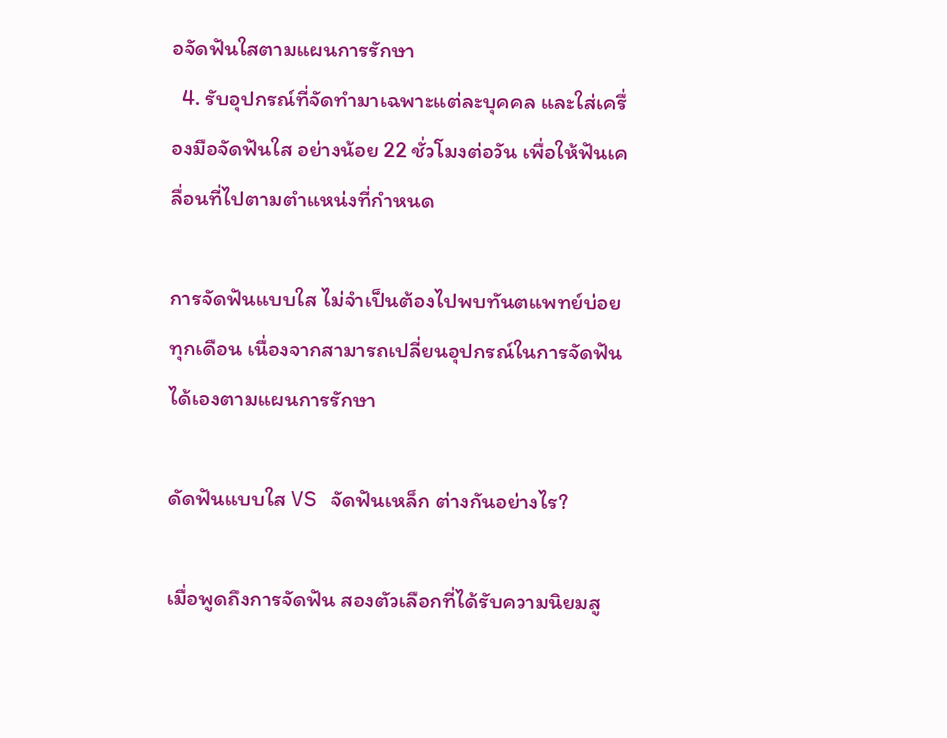อจัดฟันใสตามแผนการรักษา
  4. รับอุปกรณ์ที่จัดทำมาเฉพาะแต่ละบุคคล และใส่เครื่องมือจัดฟันใส อย่างน้อย 22 ชั่วโมงต่อวัน เพื่อให้ฟันเคลื่อนที่ไปตามตำแหน่งที่กำหนด

การจัดฟันแบบใส ไม่จำเป็นต้องไปพบทันตแพทย์บ่อยทุกเดือน เนื่องจากสามารถเปลี่ยนอุปกรณ์ในการจัดฟันได้เองตามแผนการรักษา

ดัดฟันแบบใส VS จัดฟันเหล็ก ต่างกันอย่างไร?

เมื่อพูดถึงการจัดฟัน สองตัวเลือกที่ได้รับความนิยมสู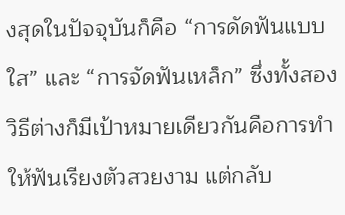งสุดในปัจจุบันก็คือ “การดัดฟันแบบใส” และ “การจัดฟันเหล็ก” ซึ่งทั้งสองวิธีต่างก็มีเป้าหมายเดียวกันคือการทำให้ฟันเรียงตัวสวยงาม แต่กลับ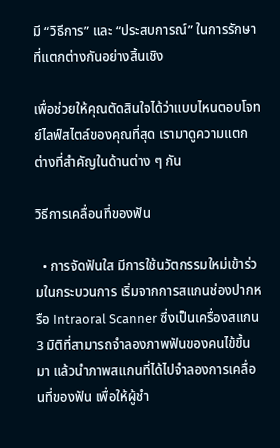มี “วิธีการ” และ “ประสบการณ์” ในการรักษาที่แตกต่างกันอย่างสิ้นเชิง

เพื่อช่วยให้คุณตัดสินใจได้ว่าแบบไหนตอบโจทย์ไลฟ์สไตล์ของคุณที่สุด เรามาดูความแตกต่างที่สำคัญในด้านต่าง ๆ กัน

วิธีการเคลื่อนที่ของฟัน

  • การจัดฟันใส มีการใช้นวัตกรรมใหม่เข้าร่วมในกระบวนการ เริ่มจากการสแกนช่องปากหรือ Intraoral Scanner ซึ่งเป็นเครื่องสแกน 3 มิติที่สามารถจำลองภาพฟันของคนไข้ขึ้นมา แล้วนำภาพสแกนที่ได้ไปจำลองการเคลื่อนที่ของฟัน เพื่อให้ผู้ชำ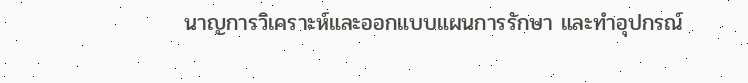นาญการวิเคราะห์และออกแบบแผนการรักษา และทำอุปกรณ์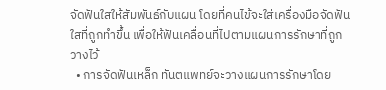จัดฟันใสให้สัมพันธ์กับแผน โดยที่คนไข้จะใส่เครื่องมือจัดฟันใสที่ถูกทำขึ้น เพื่อให้ฟันเคลื่อนที่ไปตามแผนการรักษาที่ถูกวางไว้
  • การจัดฟันเหล็ก ทันตแพทย์จะวางแผนการรักษาโดย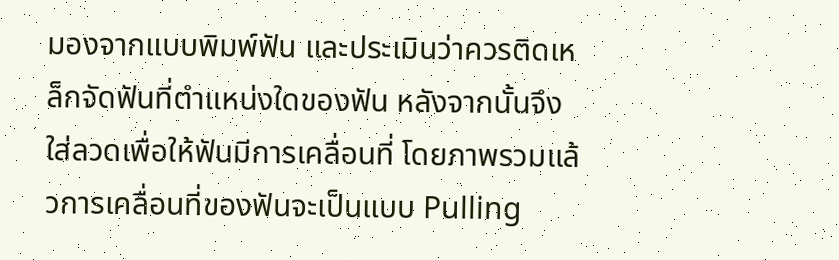มองจากแบบพิมพ์ฟัน และประเมินว่าควรติดเหล็กจัดฟันที่ตำแหน่งใดของฟัน หลังจากนั้นจึงใส่ลวดเพื่อให้ฟันมีการเคลื่อนที่ โดยภาพรวมแล้วการเคลื่อนที่ของฟันจะเป็นแบบ Pulling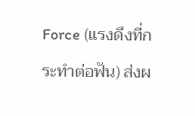Force (แรงดึงที่กระทำต่อฟัน) ส่งผ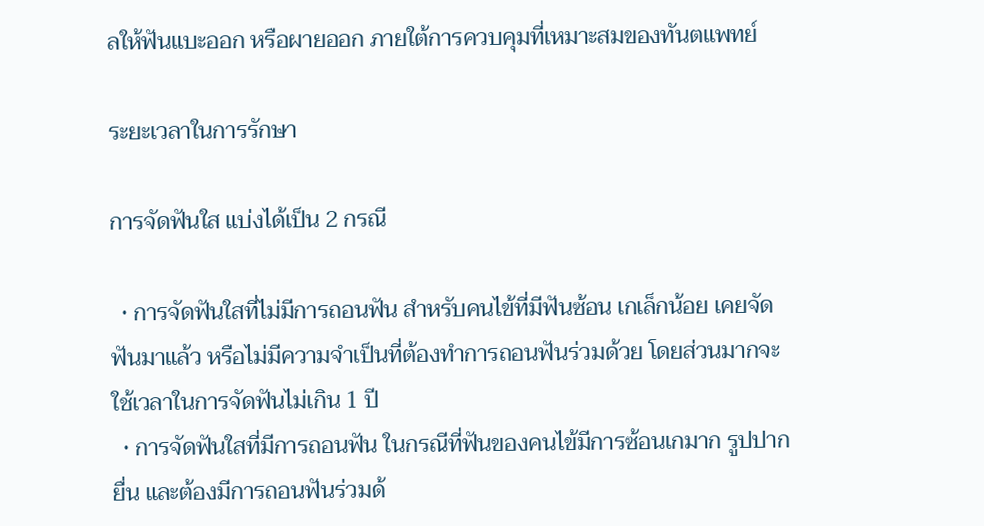ลให้ฟันแบะออก หรือผายออก ภายใต้การควบคุมที่เหมาะสมของทันตแพทย์

ระยะเวลาในการรักษา

การจัดฟันใส แบ่งได้เป็น 2 กรณี

  • การจัดฟันใสที่ไม่มีการถอนฟัน สำหรับคนไข้ที่มีฟันซ้อน เกเล็กน้อย เคยจัดฟันมาแล้ว หรือไม่มีความจำเป็นที่ต้องทำการถอนฟันร่วมด้วย โดยส่วนมากจะใช้เวลาในการจัดฟันไม่เกิน 1 ปี
  • การจัดฟันใสที่มีการถอนฟัน ในกรณีที่ฟันของคนไข้มีการซ้อนเกมาก รูปปากยื่น และต้องมีการถอนฟันร่วมด้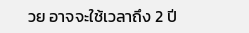วย อาจจะใช้เวลาถึง 2 ปี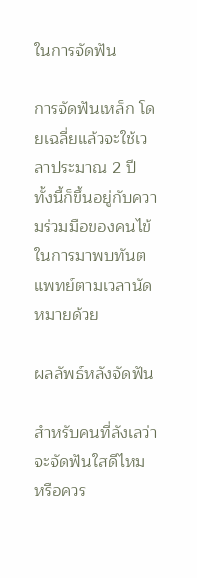ในการจัดฟัน

การจัดฟันเหล็ก โดยเฉลี่ยแล้วจะใช้เวลาประมาณ 2 ปี ทั้งนี้ก็ขึ้นอยู่กับความร่วมมือของคนไข้ในการมาพบทันตแพทย์ตามเวลานัดหมายด้วย

ผลลัพธ์หลังจัดฟัน

สำหรับคนที่ลังเลว่าจะจัดฟันใสดีไหม หรือควร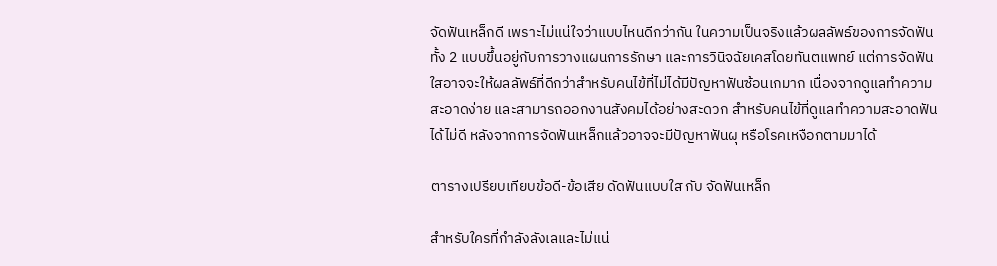จัดฟันเหล็กดี เพราะไม่แน่ใจว่าแบบไหนดีกว่ากัน ในความเป็นจริงแล้วผลลัพธ์ของการจัดฟันทั้ง 2 แบบขึ้นอยู่กับการวางแผนการรักษา และการวินิจฉัยเคสโดยทันตแพทย์ แต่การจัดฟันใสอาจจะให้ผลลัพธ์ที่ดีกว่าสำหรับคนไข้ที่ไม่ได้มีปัญหาฟันซ้อนเกมาก เนื่องจากดูแลทำความสะอาดง่าย และสามารถออกงานสังคมได้อย่างสะดวก สำหรับคนไข้ที่ดูแลทำความสะอาดฟันได้ไม่ดี หลังจากการจัดฟันเหล็กแล้วอาจจะมีปัญหาฟันผุ หรือโรคเหงือกตามมาได้

ตารางเปรียบเทียบข้อดี-ข้อเสีย ดัดฟันแบบใส กับ จัดฟันเหล็ก

สำหรับใครที่กำลังลังเลและไม่แน่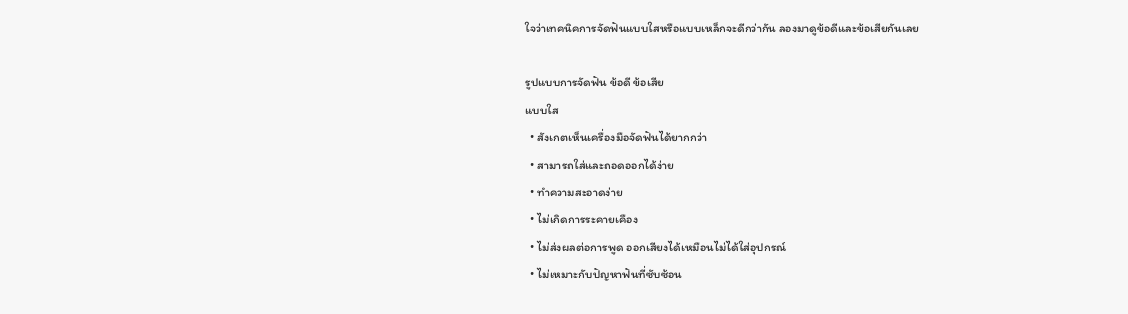ใจว่าเทคนิคการจัดฟันแบบใสหรือแบบเหล็กจะดีกว่ากัน ลองมาดูข้อดีและข้อเสียกันเลย

รูปแบบการจัดฟัน ข้อดี ข้อเสีย
แบบใส
  • สังเกตเห็นเครื่องมือจัดฟันได้ยากกว่า
  • สามารถใส่และถอดออกได้ง่าย
  • ทำความสะอาดง่าย
  • ไม่เกิดการระคายเคือง
  • ไม่ส่งผลต่อการพูด ออกเสียงได้เหมือนไม่ได้ใส่อุปกรณ์
  • ไม่เหมาะกับปัญหาฟันที่ซับซ้อน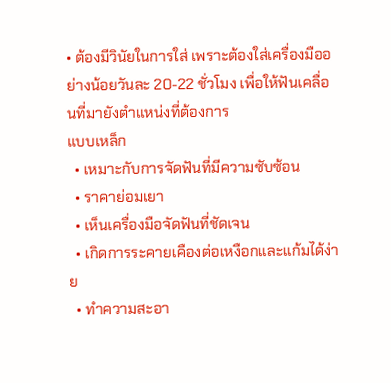• ต้องมีวินัยในการใส่ เพราะต้องใส่เครื่องมืออย่างน้อยวันละ 20-22 ชั่วโมง เพื่อให้ฟันเคลื่อนที่มายังตำแหน่งที่ต้องการ
แบบเหล็ก
  • เหมาะกับการจัดฟันที่มีความซับซ้อน
  • ราคาย่อมเยา
  • เห็นเครื่องมือจัดฟันที่ชัดเจน
  • เกิดการระคายเคืองต่อเหงือกและแก้มได้ง่าย
  • ทำความสะอา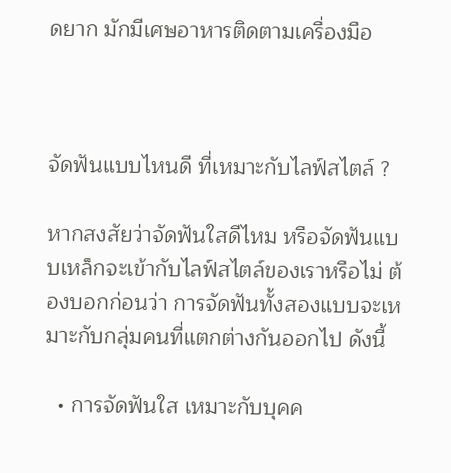ดยาก มักมีเศษอาหารติดตามเครื่องมือ



จัดฟันแบบไหนดี ที่เหมาะกับไลฟ์สไตล์ ?

หากสงสัยว่าจัดฟันใสดีไหม หรือจัดฟันแบบเหล็กจะเข้ากับไลฟ์สไตล์ของเราหรือไม่ ต้องบอกก่อนว่า การจัดฟันทั้งสองแบบจะเหมาะกับกลุ่มคนที่แตกต่างกันออกไป ดังนี้

  • การจัดฟันใส เหมาะกับบุคค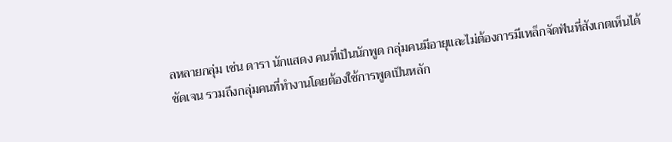ลหลายกลุ่ม เช่น ดารา นักแสดง คนที่เป็นนักพูด กลุ่มคนมีอายุและไม่ต้องการมีเหล็กจัดฟันที่สังเกตเห็นได้ชัดเจน รวมถึงกลุ่มคนที่ทำงานโดยต้องใช้การพูดเป็นหลัก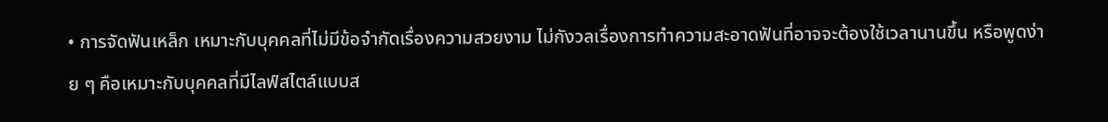• การจัดฟันเหล็ก เหมาะกับบุคคลที่ไม่มีข้อจำกัดเรื่องความสวยงาม ไม่กังวลเรื่องการทำความสะอาดฟันที่อาจจะต้องใช้เวลานานขึ้น หรือพูดง่าย ๆ คือเหมาะกับบุคคลที่มีไลฟ์สไตล์แบบส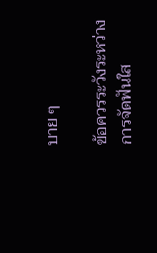บาย ๆ

ข้อควรระวังระหว่างการจัดฟันใส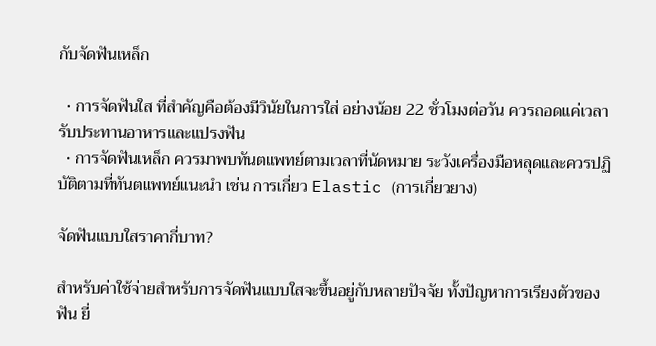กับจัดฟันเหล็ก

  • การจัดฟันใส ที่สำคัญคือต้องมีวินัยในการใส่ อย่างน้อย 22 ชั่วโมงต่อวัน ควรถอดแค่เวลารับประทานอาหารและแปรงฟัน
  • การจัดฟันเหล็ก ควรมาพบทันตแพทย์ตามเวลาที่นัดหมาย ระวังเครื่องมือหลุดและควรปฏิบัติตามที่ทันตแพทย์แนะนำ เช่น การเกี่ยว Elastic (การเกี่ยวยาง)

จัดฟันแบบใสราคากี่บาท?

สำหรับค่าใช้จ่ายสำหรับการจัดฟันแบบใสจะขึ้นอยู่กับหลายปัจจัย ทั้งปัญหาการเรียงตัวของฟัน ยี่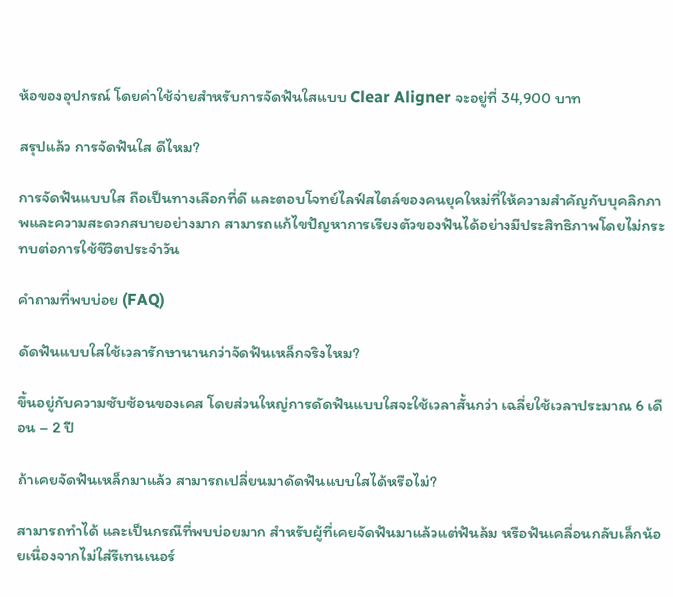ห้อของอุปกรณ์ โดยค่าใช้จ่ายสำหรับการจัดฟันใสแบบ Clear Aligner จะอยู่ที่ 34,900 บาท

สรุปแล้ว การจัดฟันใส ดีไหม?

การจัดฟันแบบใส ถือเป็นทางเลือกที่ดี และตอบโจทย์ไลฟ์สไตล์ของคนยุคใหม่ที่ให้ความสำคัญกับบุคลิกภาพและความสะดวกสบายอย่างมาก สามารถแก้ไขปัญหาการเรียงตัวของฟันได้อย่างมีประสิทธิภาพโดยไม่กระทบต่อการใช้ชีวิตประจำวัน

คำถามที่พบบ่อย (FAQ)

ดัดฟันแบบใสใช้เวลารักษานานกว่าจัดฟันเหล็กจริงไหม?

ขึ้นอยู่กับความซับซ้อนของเคส โดยส่วนใหญ่การดัดฟันแบบใสจะใช้เวลาสั้นกว่า เฉลี่ยใช้เวลาประมาณ 6 เดือน – 2 ปี

ถ้าเคยจัดฟันเหล็กมาแล้ว สามารถเปลี่ยนมาดัดฟันแบบใสได้หรือไม่?

สามารถทำได้ และเป็นกรณีที่พบบ่อยมาก สำหรับผู้ที่เคยจัดฟันมาแล้วแต่ฟันล้ม หรือฟันเคลื่อนกลับเล็กน้อยเนื่องจากไม่ใส่รีเทนเนอร์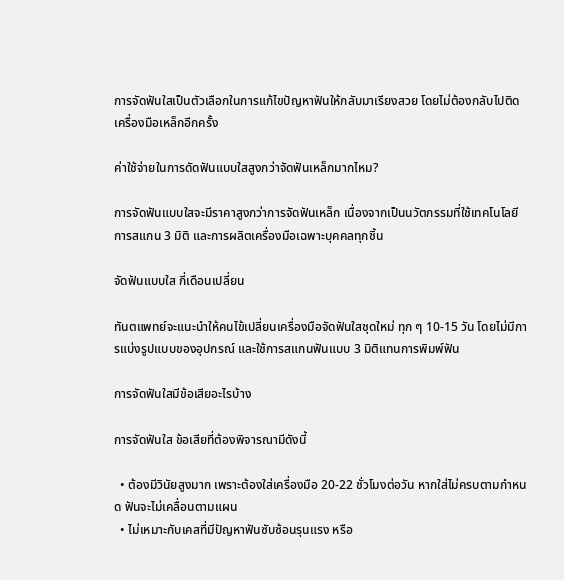การจัดฟันใสเป็นตัวเลือกในการแก้ไขปัญหาฟันให้กลับมาเรียงสวย โดยไม่ต้องกลับไปติดเครื่องมือเหล็กอีกครั้ง

ค่าใช้จ่ายในการดัดฟันแบบใสสูงกว่าจัดฟันเหล็กมากไหม?

การจัดฟันแบบใสจะมีราคาสูงกว่าการจัดฟันเหล็ก เนื่องจากเป็นนวัตกรรมที่ใช้เทคโนโลยีการสแกน 3 มิติ และการผลิตเครื่องมือเฉพาะบุคคลทุกชิ้น

จัดฟันแบบใส กี่เดือนเปลี่ยน

ทันตแพทย์จะแนะนำให้คนไข้เปลี่ยนเครื่องมือจัดฟันใสชุดใหม่ ทุก ๆ 10-15 วัน โดยไม่มีการแบ่งรูปแบบของอุปกรณ์ และใช้การสแกนฟันแบบ 3 มิติแทนการพิมพ์ฟัน

การจัดฟันใสมีข้อเสียอะไรบ้าง

การจัดฟันใส ข้อเสียที่ต้องพิจารณามีดังนี้

  • ต้องมีวินัยสูงมาก เพราะต้องใส่เครื่องมือ 20-22 ชั่วโมงต่อวัน หากใส่ไม่ครบตามกำหนด ฟันจะไม่เคลื่อนตามแผน
  • ไม่เหมาะกับเคสที่มีปัญหาฟันซับซ้อนรุนแรง หรือ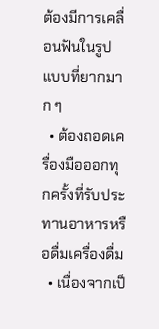ต้องมีการเคลื่อนฟันในรูปแบบที่ยากมาก ๆ
  • ต้องถอดเครื่องมือออกทุกครั้งที่รับประทานอาหารหรือดื่มเครื่องดื่ม
  • เนื่องจากเป็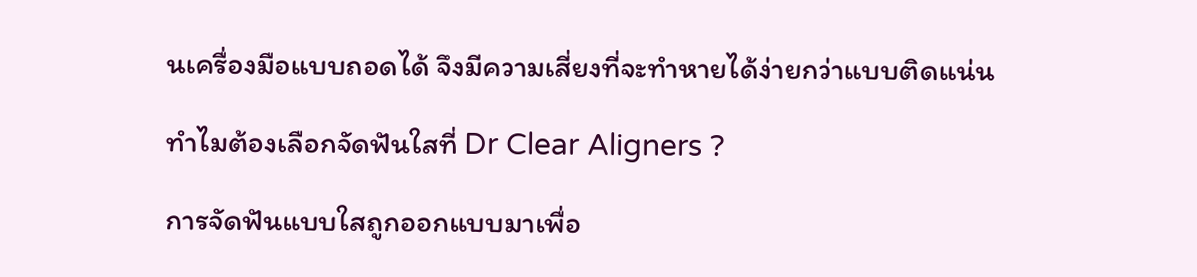นเครื่องมือแบบถอดได้ จึงมีความเสี่ยงที่จะทำหายได้ง่ายกว่าแบบติดแน่น

ทำไมต้องเลือกจัดฟันใสที่ Dr Clear Aligners ?

การจัดฟันแบบใสถูกออกแบบมาเพื่อ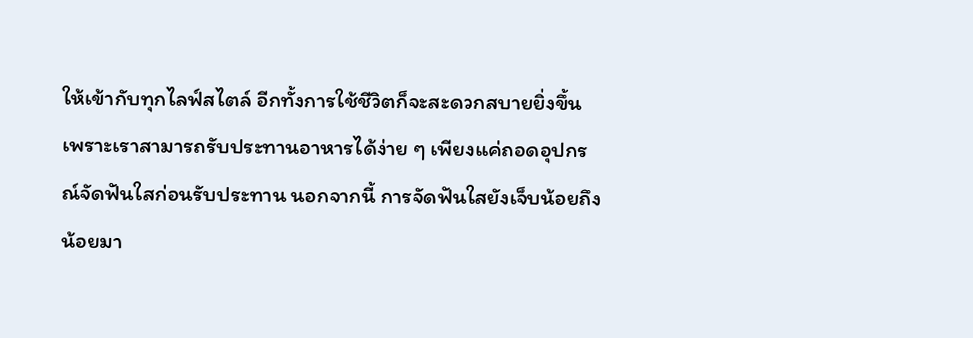ให้เข้ากับทุกไลฟ์สไตล์ อีกทั้งการใช้ชีวิตก็จะสะดวกสบายยิ่งขึ้น เพราะเราสามารถรับประทานอาหารได้ง่าย ๆ เพียงแค่ถอดอุปกรณ์จัดฟันใสก่อนรับประทาน นอกจากนี้ การจัดฟันใสยังเจ็บน้อยถึงน้อยมา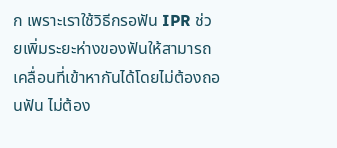ก เพราะเราใช้วิธีกรอฟัน IPR ช่วยเพิ่มระยะห่างของฟันให้สามารถเคลื่อนที่เข้าหากันได้โดยไม่ต้องถอนฟัน ไม่ต้อง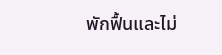พักฟื้นและไม่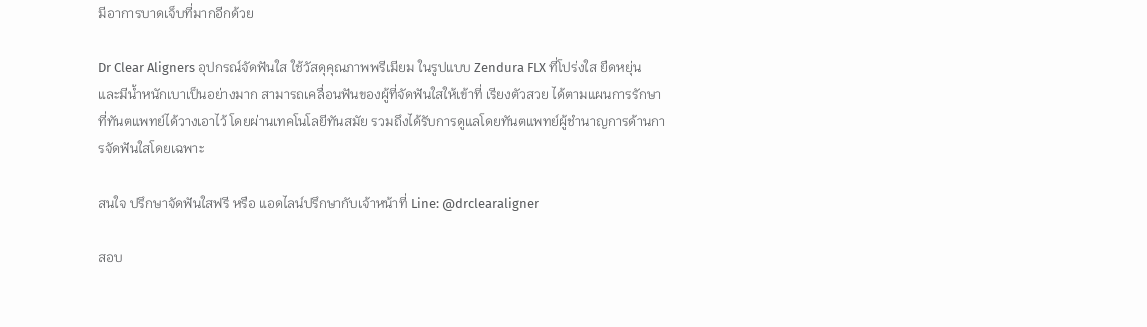มีอาการบาดเจ็บที่มากอีกด้วย

Dr Clear Aligners อุปกรณ์จัดฟันใส ใช้วัสดุคุณภาพพรีเมียม ในรูปแบบ Zendura FLX ที่โปร่งใส ยืดหยุ่น และมีน้ำหนักเบาเป็นอย่างมาก สามารถเคลื่อนฟันของผู้ที่จัดฟันใสให้เข้าที่ เรียงตัวสวย ได้ตามแผนการรักษาที่ทันตแพทย์ได้วางเอาไว้ โดยผ่านเทคโนโลยีทันสมัย รวมถึงได้รับการดูแลโดยทันตแพทย์ผู้ชำนาญการด้านการจัดฟันใสโดยเฉพาะ

สนใจ ปรึกษาจัดฟันใสฟรี หรือ แอดไลน์ปรึกษากับเจ้าหน้าที่ Line: @drclearaligner

สอบ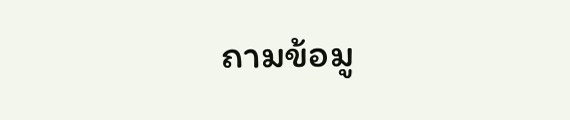ถามข้อมู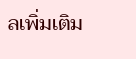ลเพิ่มเติม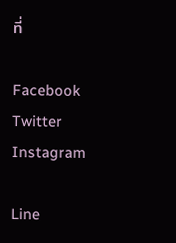ที่

Facebook
Twitter
Instagram

Line